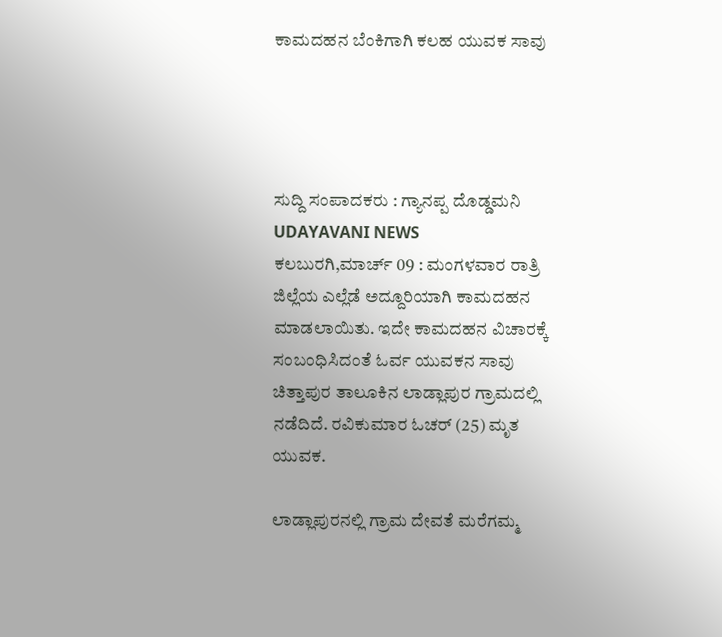ಕಾಮದಹನ ಬೆಂಕಿಗಾಗಿ ಕಲಹ ಯುವಕ ಸಾವು




ಸುದ್ದಿ ಸಂಪಾದಕರು : ಗ್ಯಾನಪ್ಪ ದೊಡ್ಡಮನಿ
UDAYAVANI NEWS
ಕಲಬುರಗಿ,ಮಾರ್ಚ್ 09 : ಮಂಗಳವಾರ ರಾತ್ರಿ ಜಿಲ್ಲೆಯ ಎಲ್ಲೆಡೆ ಅದ್ದೂರಿಯಾಗಿ ಕಾಮದಹನ ಮಾಡಲಾಯಿತು. ಇದೇ ಕಾಮದಹನ ವಿಚಾರಕ್ಕೆ ಸಂಬಂಧಿಸಿದಂತೆ ಓರ್ವ ಯುವಕನ ಸಾವು ಚಿತ್ತಾಪುರ ತಾಲೂಕಿನ ಲಾಡ್ಲಾಪುರ ಗ್ರಾಮದಲ್ಲಿ ನಡೆದಿದೆ. ರವಿಕುಮಾರ ಓಚರ್ (25) ಮೃತ ಯುವಕ.

ಲಾಡ್ಲಾಪುರನಲ್ಲಿ ಗ್ರಾಮ ದೇವತೆ ಮರೆಗಮ್ಮ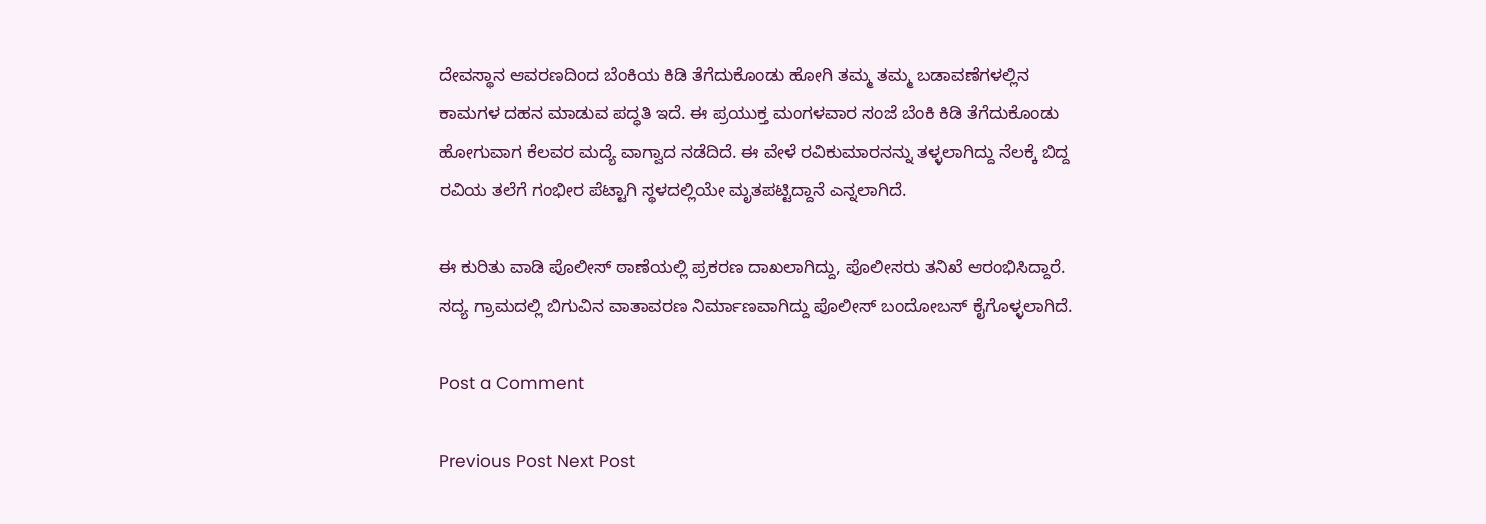ದೇವಸ್ಥಾನ ಆವರಣದಿಂದ ಬೆಂಕಿಯ ಕಿಡಿ ತೆಗೆದುಕೊಂಡು ಹೋಗಿ ತಮ್ಮ ತಮ್ಮ ಬಡಾವಣೆಗಳಲ್ಲಿನ ಕಾಮಗಳ ದಹನ ಮಾಡುವ ಪದ್ಧತಿ ಇದೆ. ಈ ಪ್ರಯುಕ್ತ ಮಂಗಳವಾರ ಸಂಜೆ ಬೆಂಕಿ ಕಿಡಿ ತೆಗೆದುಕೊಂಡು ಹೋಗುವಾಗ ಕೆಲವರ ಮದ್ಯೆ ವಾಗ್ವಾದ ನಡೆದಿದೆ. ಈ ವೇಳೆ ರವಿಕುಮಾರನನ್ನು ತಳ್ಳಲಾಗಿದ್ದು ನೆಲಕ್ಕೆ ಬಿದ್ದ ರವಿಯ ತಲೆಗೆ ಗಂಭೀರ ಪೆಟ್ಟಾಗಿ ಸ್ಥಳದಲ್ಲಿಯೇ ಮೃತಪಟ್ಟಿದ್ದಾನೆ ಎನ್ನಲಾಗಿದೆ.

ಈ ಕುರಿತು ವಾಡಿ ಪೊಲೀಸ್ ಠಾಣೆಯಲ್ಲಿ ಪ್ರಕರಣ ದಾಖಲಾಗಿದ್ದು, ಪೊಲೀಸರು ತನಿಖೆ ಆರಂಭಿಸಿದ್ದಾರೆ. ಸದ್ಯ ಗ್ರಾಮದಲ್ಲಿ ಬಿಗುವಿನ ವಾತಾವರಣ ನಿರ್ಮಾಣವಾಗಿದ್ದು ಪೊಲೀಸ್ ಬಂದೋಬಸ್ ಕೈಗೊಳ್ಳಲಾಗಿದೆ.

Post a Comment

Previous Post Next Post